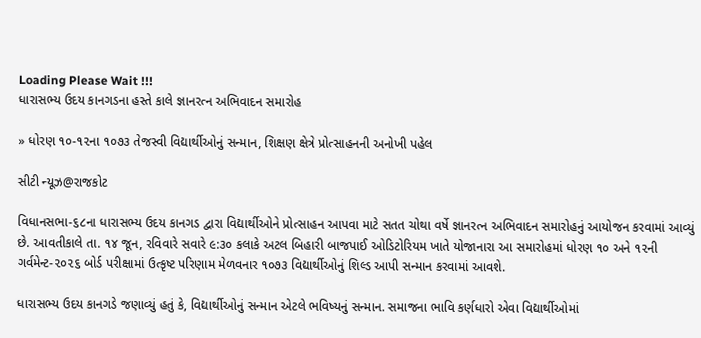Loading Please Wait !!!
ધારાસભ્ય ઉદય કાનગડના હસ્તે કાલે જ્ઞાનરત્ન અભિવાદન સમારોહ

» ધોરણ ૧૦-૧૨ના ૧૦૭૩ તેજસ્વી વિદ્યાર્થીઓનું સન્માન, શિક્ષણ ક્ષેત્રે પ્રોત્સાહનની અનોખી પહેલ

સીટી ન્યૂઝ@રાજકોટ

વિધાનસભા-૬૮ના ધારાસભ્ય ઉદય કાનગડ દ્વારા વિદ્યાર્થીઓને પ્રોત્સાહન આપવા માટે સતત ચોથા વર્ષે જ્ઞાનરત્ન અભિવાદન સમારોહનું આયોજન કરવામાં આવ્યું છે. આવતીકાલે તા. ૧૪ જૂન, રવિવારે સવારે ૯:૩૦ કલાકે અટલ બિહારી બાજપાઈ ઓડિટોરિયમ ખાતે યોજાનારા આ સમારોહમાં ધોરણ ૧૦ અને ૧૨ની ગર્વમેન્ટ-૨૦૨૬ બોર્ડ પરીક્ષામાં ઉત્કૃષ્ટ પરિણામ મેળવનાર ૧૦૭૩ વિદ્યાર્થીઓનું શિલ્ડ આપી સન્માન કરવામાં આવશે.

ધારાસભ્ય ઉદય કાનગડે જણાવ્યું હતું કે, વિદ્યાર્થીઓનું સન્માન એટલે ભવિષ્યનું સન્માન. સમાજના ભાવિ કર્ણધારો એવા વિદ્યાર્થીઓમાં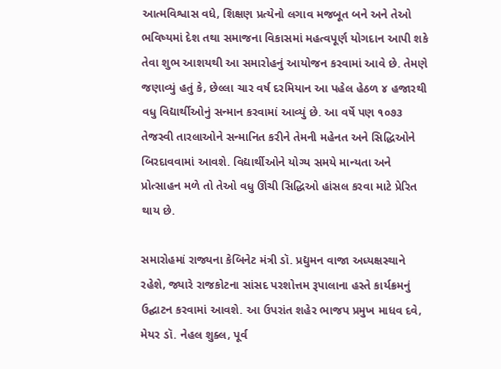આત્મવિશ્વાસ વધે, શિક્ષણ પ્રત્યેનો લગાવ મજબૂત બને અને તેઓ ભવિષ્યમાં દેશ તથા સમાજના વિકાસમાં મહત્વપૂર્ણ યોગદાન આપી શકે તેવા શુભ આશયથી આ સમારોહનું આયોજન કરવામાં આવે છે. તેમણે જણાવ્યું હતું કે, છેલ્લા ચાર વર્ષ દરમિયાન આ પહેલ હેઠળ ૪ હજારથી વધુ વિદ્યાર્થીઓનું સન્માન કરવામાં આવ્યું છે. આ વર્ષે પણ ૧૦૭૩ તેજસ્વી તારલાઓને સન્માનિત કરીને તેમની મહેનત અને સિદ્ધિઓને બિરદાવવામાં આવશે. વિદ્યાર્થીઓને યોગ્ય સમયે માન્યતા અને પ્રોત્સાહન મળે તો તેઓ વધુ ઊંચી સિદ્ધિઓ હાંસલ કરવા માટે પ્રેરિત થાય છે.

સમારોહમાં રાજ્યના કેબિનેટ મંત્રી ડૉ. પ્રદ્યુમન વાજા અધ્યક્ષસ્થાને રહેશે, જ્યારે રાજકોટના સાંસદ પરશોત્તમ રૂપાલાના હસ્તે કાર્યક્રમનું ઉદ્ઘાટન કરવામાં આવશે. આ ઉપરાંત શહેર ભાજપ પ્રમુખ માધવ દવે, મેયર ડૉ. નેહલ શુક્લ, પૂર્વ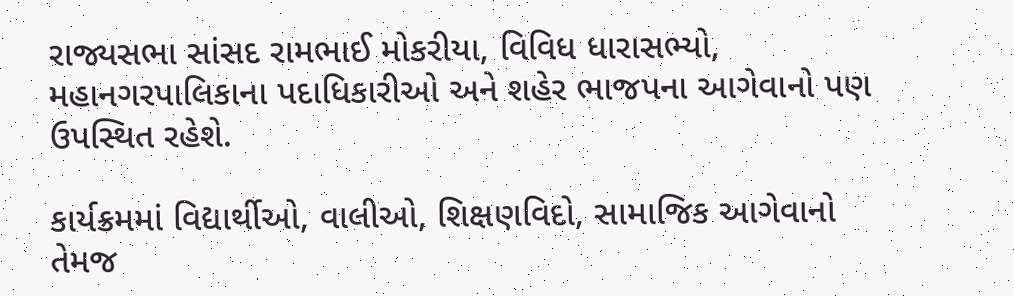રાજ્યસભા સાંસદ રામભાઈ મોકરીયા, વિવિધ ધારાસભ્યો, મહાનગરપાલિકાના પદાધિકારીઓ અને શહેર ભાજપના આગેવાનો પણ ઉપસ્થિત રહેશે.

કાર્યક્રમમાં વિદ્યાર્થીઓ, વાલીઓ, શિક્ષણવિદો, સામાજિક આગેવાનો તેમજ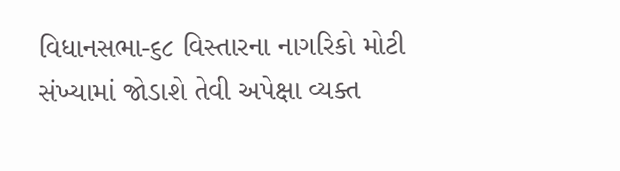વિધાનસભા-૬૮ વિસ્તારના નાગરિકો મોટી સંખ્યામાં જોડાશે તેવી અપેક્ષા વ્યક્ત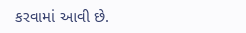કરવામાં આવી છે.